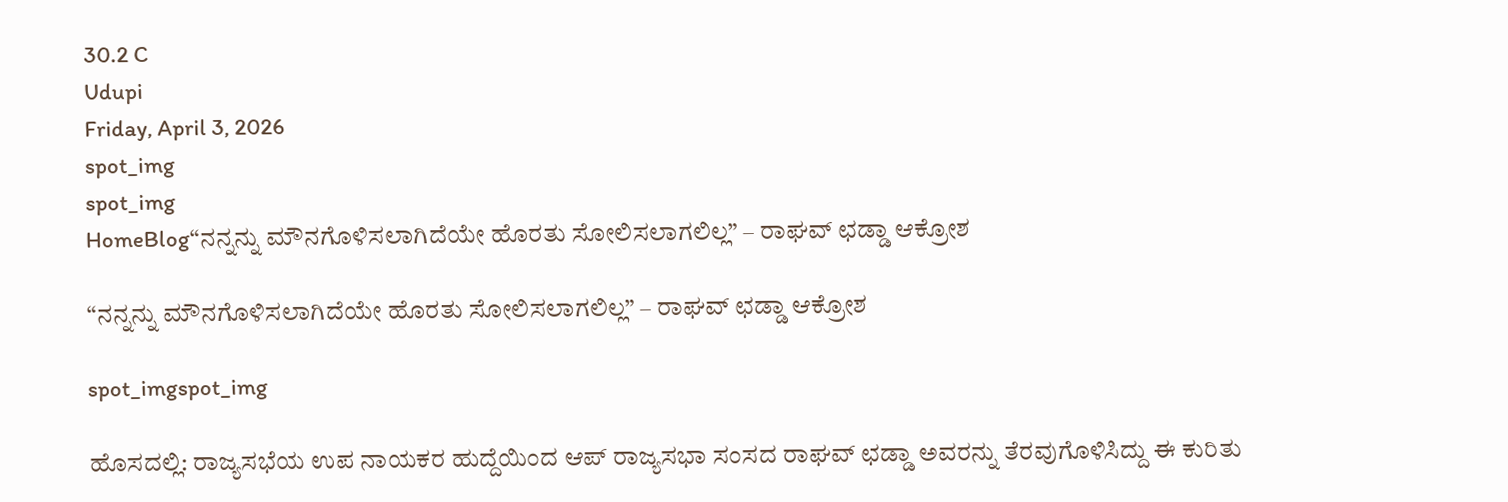30.2 C
Udupi
Friday, April 3, 2026
spot_img
spot_img
HomeBlog“ನನ್ನನ್ನು ಮೌನಗೊಳಿಸಲಾಗಿದೆಯೇ ಹೊರತು ಸೋಲಿಸಲಾಗಲಿಲ್ಲ” – ರಾಘವ್ ಛಡ್ಡಾ ಆಕ್ರೋಶ

“ನನ್ನನ್ನು ಮೌನಗೊಳಿಸಲಾಗಿದೆಯೇ ಹೊರತು ಸೋಲಿಸಲಾಗಲಿಲ್ಲ” – ರಾಘವ್ ಛಡ್ಡಾ ಆಕ್ರೋಶ

spot_imgspot_img

ಹೊಸದಲ್ಲಿ: ರಾಜ್ಯಸಭೆಯ ಉಪ ನಾಯಕರ ಹುದ್ದೆಯಿಂದ ಆಪ್ ರಾಜ್ಯಸಭಾ ಸಂಸದ ರಾಘವ್ ಛಡ್ಡಾ ಅವರನ್ನು ತೆರವುಗೊಳಿಸಿದ್ದು ಈ ಕುರಿತು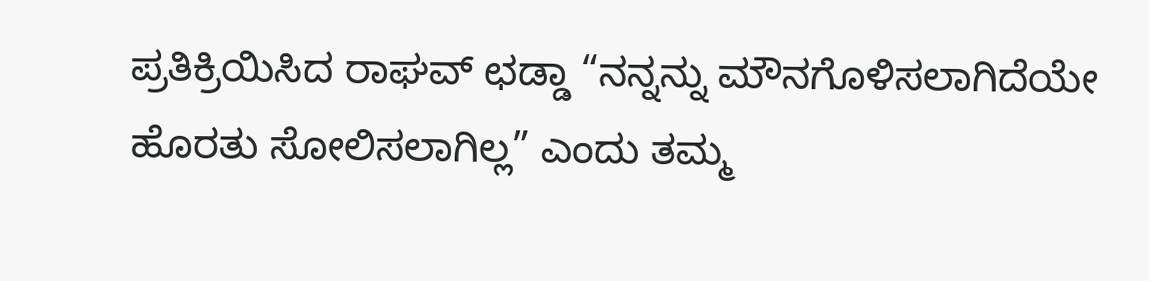ಪ್ರತಿಕ್ರಿಯಿಸಿದ ರಾಘವ್ ಛಡ್ಡಾ “ನನ್ನನ್ನು ಮೌನಗೊಳಿಸಲಾಗಿದೆಯೇ ಹೊರತು ಸೋಲಿಸಲಾಗಿಲ್ಲ” ಎಂದು ತಮ್ಮ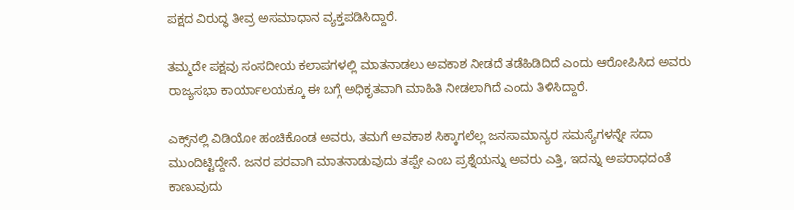ಪಕ್ಷದ ವಿರುದ್ಧ ತೀವ್ರ ಅಸಮಾಧಾನ ವ್ಯಕ್ತಪಡಿಸಿದ್ದಾರೆ.

ತಮ್ಮದೇ ಪಕ್ಷವು ಸಂಸದೀಯ ಕಲಾಪಗಳಲ್ಲಿ ಮಾತನಾಡಲು ಅವಕಾಶ ನೀಡದೆ ತಡೆಹಿಡಿದಿದೆ ಎಂದು ಆರೋಪಿಸಿದ ಅವರು ರಾಜ್ಯಸಭಾ ಕಾರ್ಯಾಲಯಕ್ಕೂ ಈ ಬಗ್ಗೆ ಅಧಿಕೃತವಾಗಿ ಮಾಹಿತಿ ನೀಡಲಾಗಿದೆ ಎಂದು ತಿಳಿಸಿದ್ದಾರೆ.

ಎಕ್ಸ್‌ನಲ್ಲಿ ವಿಡಿಯೋ ಹಂಚಿಕೊಂಡ ಅವರು, ತಮಗೆ ಅವಕಾಶ ಸಿಕ್ಕಾಗಲೆಲ್ಲ ಜನಸಾಮಾನ್ಯರ ಸಮಸ್ಯೆಗಳನ್ನೇ ಸದಾ ಮುಂದಿಟ್ಟಿದ್ದೇನೆ. ಜನರ ಪರವಾಗಿ ಮಾತನಾಡುವುದು ತಪ್ಪೇ ಎಂಬ ಪ್ರಶ್ನೆಯನ್ನು ಅವರು ಎತ್ತಿ, ಇದನ್ನು ಅಪರಾಧದಂತೆ ಕಾಣುವುದು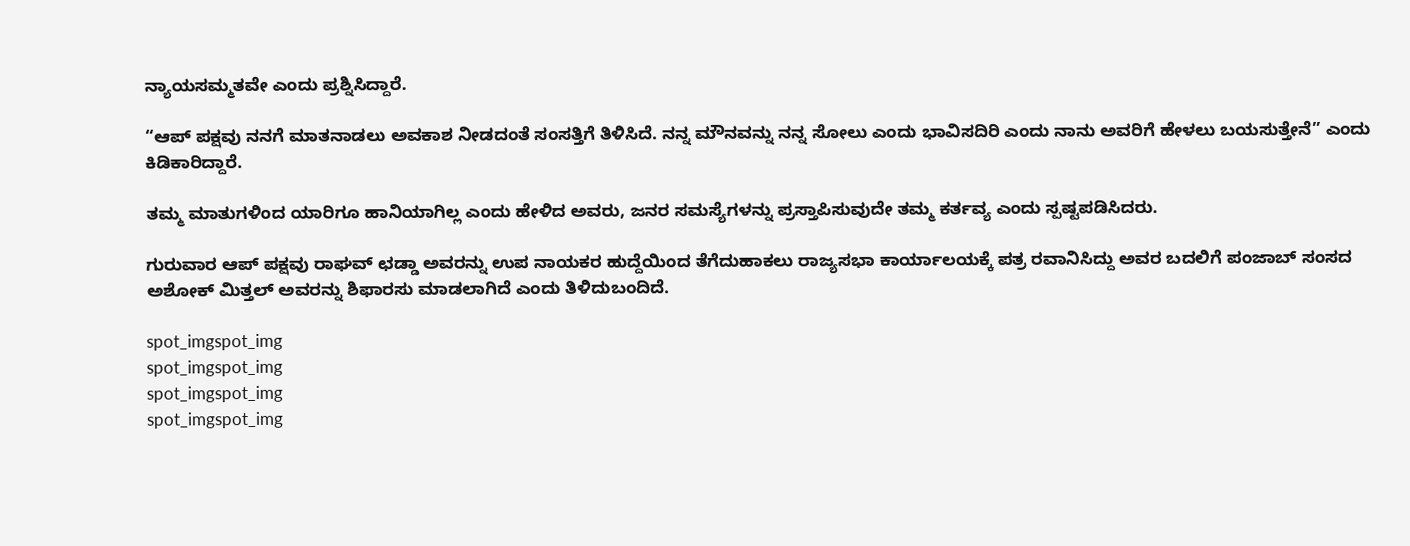ನ್ಯಾಯಸಮ್ಮತವೇ ಎಂದು ಪ್ರಶ್ನಿಸಿದ್ದಾರೆ.

“ಆಪ್ ಪಕ್ಷವು ನನಗೆ ಮಾತನಾಡಲು ಅವಕಾಶ ನೀಡದಂತೆ ಸಂಸತ್ತಿಗೆ ತಿಳಿಸಿದೆ. ನನ್ನ ಮೌನವನ್ನು ನನ್ನ ಸೋಲು ಎಂದು ಭಾವಿಸದಿರಿ ಎಂದು ನಾನು ಅವರಿಗೆ ಹೇಳಲು ಬಯಸುತ್ತೇನೆ” ಎಂದು ಕಿಡಿಕಾರಿದ್ದಾರೆ.

ತಮ್ಮ ಮಾತುಗಳಿಂದ ಯಾರಿಗೂ ಹಾನಿಯಾಗಿಲ್ಲ ಎಂದು ಹೇಳಿದ ಅವರು, ಜನರ ಸಮಸ್ಯೆಗಳನ್ನು ಪ್ರಸ್ತಾಪಿಸುವುದೇ ತಮ್ಮ ಕರ್ತವ್ಯ ಎಂದು ಸ್ಪಷ್ಟಪಡಿಸಿದರು.

ಗುರುವಾರ ಆಪ್ ಪಕ್ಷವು ರಾಘವ್ ಛಡ್ಡಾ ಅವರನ್ನು ಉಪ ನಾಯಕರ ಹುದ್ದೆಯಿಂದ ತೆಗೆದುಹಾಕಲು ರಾಜ್ಯಸಭಾ ಕಾರ್ಯಾಲಯಕ್ಕೆ ಪತ್ರ ರವಾನಿಸಿದ್ದು ಅವರ ಬದಲಿಗೆ ಪಂಜಾಬ್ ಸಂಸದ ಅಶೋಕ್ ಮಿತ್ತಲ್ ಅವರನ್ನು ಶಿಫಾರಸು ಮಾಡಲಾಗಿದೆ ಎಂದು ತಿಳಿದುಬಂದಿದೆ.

spot_imgspot_img
spot_imgspot_img
spot_imgspot_img
spot_imgspot_img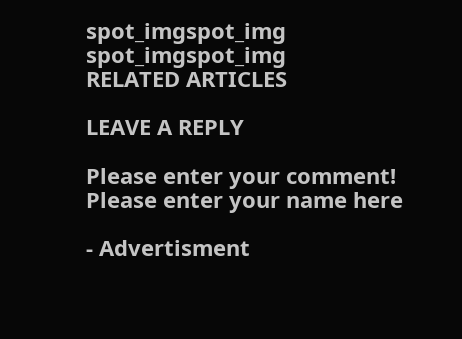spot_imgspot_img
spot_imgspot_img
RELATED ARTICLES

LEAVE A REPLY

Please enter your comment!
Please enter your name here

- Advertisment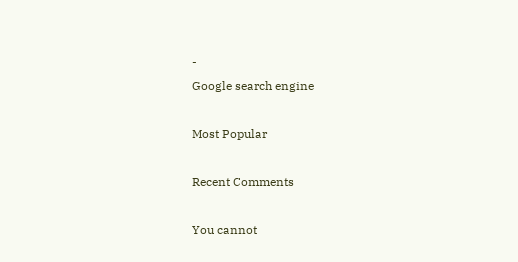-
Google search engine

Most Popular

Recent Comments

You cannot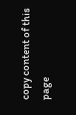copy content of this page